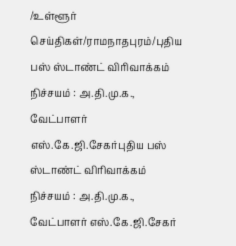/உள்ளூர் செய்திகள்/ராமநாதபுரம்/புதிய பஸ் ஸ்டாண்ட் விரிவாக்கம் நிச்சயம் : அ.தி.மு.க., வேட்பாளர் எஸ்.கே.ஜி.சேகர்புதிய பஸ் ஸ்டாண்ட் விரிவாக்கம் நிச்சயம் : அ.தி.மு.க., வேட்பாளர் எஸ்.கே.ஜி.சேகர்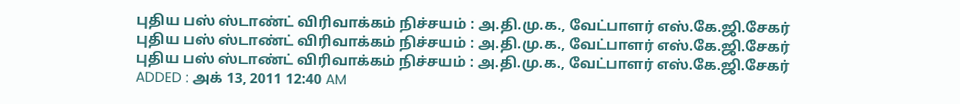புதிய பஸ் ஸ்டாண்ட் விரிவாக்கம் நிச்சயம் : அ.தி.மு.க., வேட்பாளர் எஸ்.கே.ஜி.சேகர்
புதிய பஸ் ஸ்டாண்ட் விரிவாக்கம் நிச்சயம் : அ.தி.மு.க., வேட்பாளர் எஸ்.கே.ஜி.சேகர்
புதிய பஸ் ஸ்டாண்ட் விரிவாக்கம் நிச்சயம் : அ.தி.மு.க., வேட்பாளர் எஸ்.கே.ஜி.சேகர்
ADDED : அக் 13, 2011 12:40 AM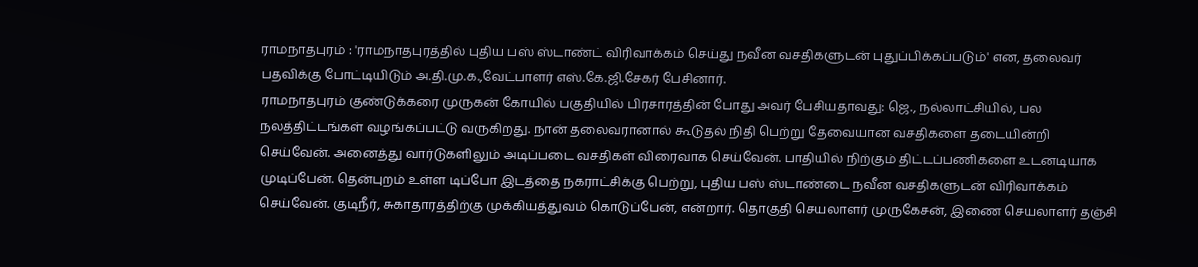ராமநாதபுரம் : 'ராமநாதபுரத்தில் புதிய பஸ் ஸ்டாண்ட் விரிவாக்கம் செய்து நவீன வசதிகளுடன் புதுப்பிக்கப்படும்' என, தலைவர் பதவிக்கு போட்டியிடும் அ.தி.மு.க.,வேட்பாளர் எஸ்.கே.ஜி.சேகர் பேசினார்.
ராமநாதபுரம் குண்டுக்கரை முருகன் கோயில் பகுதியில் பிரசாரத்தின் போது அவர் பேசியதாவது: ஜெ., நல்லாட்சியில், பல நலத்திட்டங்கள் வழங்கப்பட்டு வருகிறது. நான் தலைவரானால் கூடுதல் நிதி பெற்று தேவையான வசதிகளை தடையின்றி செய்வேன். அனைத்து வார்டுகளிலும் அடிப்படை வசதிகள் விரைவாக செய்வேன். பாதியில் நிற்கும் திட்டப்பணிகளை உடனடியாக முடிப்பேன். தென்புறம் உள்ள டிப்போ இடத்தை நகராட்சிக்கு பெற்று, புதிய பஸ் ஸ்டாண்டை நவீன வசதிகளுடன் விரிவாக்கம் செய்வேன். குடிநீர், சுகாதாரத்திற்கு முக்கியத்துவம் கொடுப்பேன், என்றார். தொகுதி செயலாளர் முருகேசன், இணை செயலாளர் தஞ்சி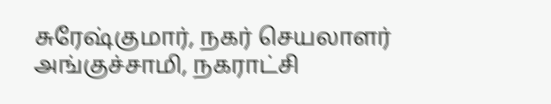சுரேஷ்குமார், நகர் செயலாளர் அங்குச்சாமி, நகராட்சி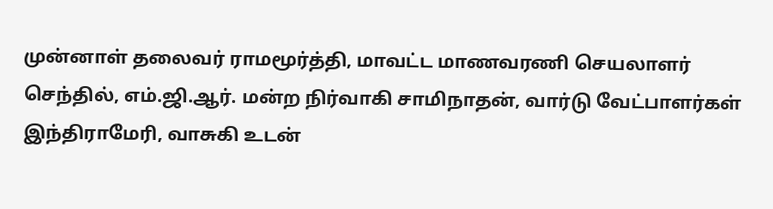முன்னாள் தலைவர் ராமமூர்த்தி, மாவட்ட மாணவரணி செயலாளர் செந்தில், எம்.ஜி.ஆர். மன்ற நிர்வாகி சாமிநாதன், வார்டு வேட்பாளர்கள் இந்திராமேரி, வாசுகி உடன்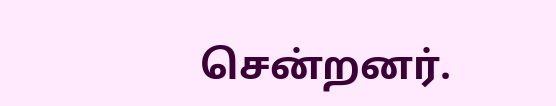சென்றனர்.